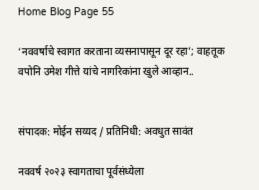Home Blog Page 55

‘नववर्षाचे स्वागत करताना व्यसनापासून दूर रहा’; वाहतूक वपोनि उमेश गीत्ते यांचे नागरिकांना खुले आव्हान..


संपादक: मोईन सय्यद / प्रतिनिधी: अवधुत सावंत

नववर्ष २०२३ स्वागताचा पूर्वसंध्येला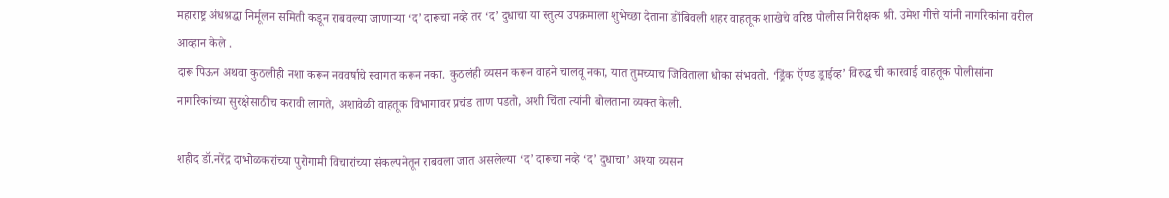महाराष्ट्र अंधश्रद्धा निर्मूलन समिती कडून राबवल्या जाणाऱ्या ‘द’ दारूचा नव्हे तर ‘द’ दुधाचा या स्तुत्य उपक्रमाला शुभेच्छा देताना डोंबिवली शहर वाहतूक शाखेचे वरिष्ठ पोलीस निरीक्षक श्री. उमेश गीत्ते यांनी नागरिकांना वरील आव्हान केले .
दारू पिऊन अथवा कुठलीही नशा करून नववर्षाचे स्वागत करून नका. कुठलंही व्यसन करून वाहने चालवू नका, यात तुमच्याच जिविताला धोका संभवतो. ‘ड्रिंक ऍण्ड ड्राईव्ह’ विरुद्ध ची कारवाई वाहतूक पोलीसांना नागरिकांच्या सुरक्षेसाठीच करावी लागते, अशावेळी वाहतूक विभागावर प्रचंड ताण पडतो, अशी चिंता त्यांनी बोलताना व्यक्त केली.

शहीद डॉ.नरेंद्र दाभोळकरांच्या पुरोगामी विचारांच्या संकल्पनेतून राबवला जात असलेल्या ‘द’ दारूचा नव्हे ‘द’ दुधाचा’ अश्या व्यसन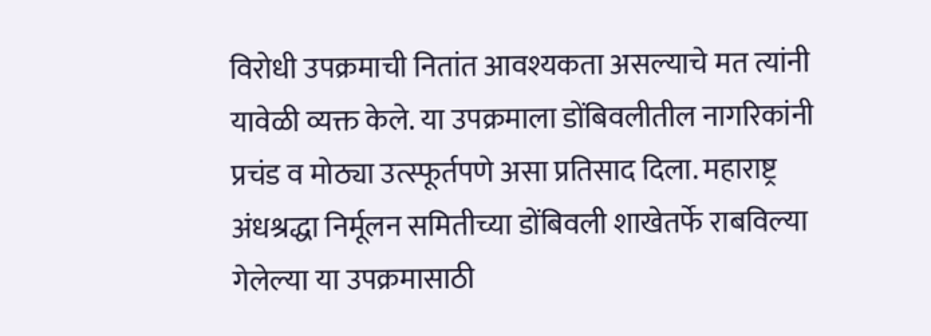विरोधी उपक्रमाची नितांत आवश्यकता असल्याचे मत त्यांनी यावेळी व्यक्त केले. या उपक्रमाला डोंबिवलीतील नागरिकांनी प्रचंड व मोठ्या उत्स्फूर्तपणे असा प्रतिसाद दिला. महाराष्ट्र अंधश्रद्धा निर्मूलन समितीच्या डोंबिवली शाखेतर्फे राबविल्या गेलेल्या या उपक्रमासाठी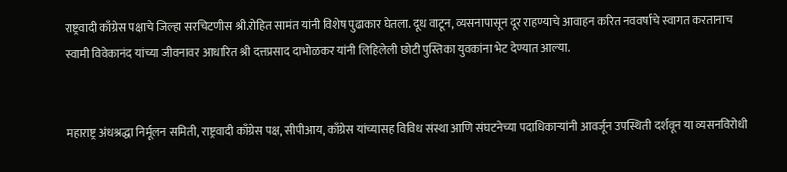राष्ट्रवादी काँग्रेस पक्षाचे जिल्हा सरचिटणीस श्री.रोहित सामंत यांनी विशेष पुढाकार घेतला. दूध वाटून, व्यसनापासून दूर राहण्याचे आवाहन करित नववर्षाचे स्वागत करतानाच स्वामी विवेकानंद यांच्या जीवनावर आधारित श्री दत्तप्रसाद दाभोळकर यांनी लिहिलेली छोटी पुस्तिका युवकांना भेट देण्यात आल्या.


महाराष्ट्र अंधश्रद्धा निर्मूलन समिती, राष्ट्रवादी काँग्रेस पक्ष, सीपीआय, काँग्रेस यांच्यासह विविध संस्था आणि संघटनेच्या पदाधिकाऱ्यांनी आवर्जून उपस्थिती दर्शवून या व्यसनविरोधी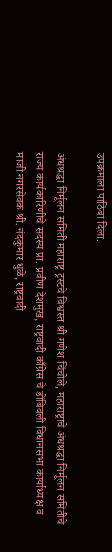उपक्रमाला पाठिंबा दिला.

अंधश्रद्धा निर्मूलन समिती महाराष्ट्र ट्रस्टचे विश्वस्त श्री गणेश चिंचोले, महाराष्ट्राचे अंधश्रद्धा निर्मूलन समितीचे राज्य कार्यकारिणीचे सदस्य प्रा. प्रवीण देशमुख, राष्ट्रवादी काँग्रेस चे डोंबिवली विधानसभा कार्याध्यक्ष व माजी नगरसेवक श्री. नंदकुमार धुळे, राष्ट्रवादी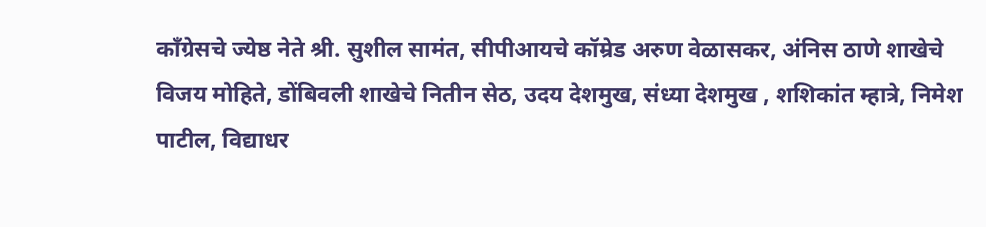काँग्रेसचे ज्येष्ठ नेते श्री. सुशील सामंत, सीपीआयचे कॉम्रेड अरुण वेळासकर, अंनिस ठाणे शाखेचे विजय मोहिते, डोंबिवली शाखेचे नितीन सेठ, उदय देशमुख, संध्या देशमुख , शशिकांत म्हात्रे, निमेश पाटील, विद्याधर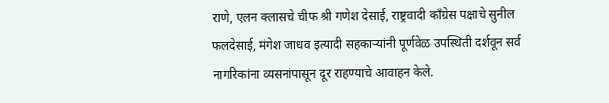राणे, एलन क्लासचे चीफ श्री गणेश देसाई, राष्ट्रवादी काँग्रेस पक्षाचे सुनील फलदेसाई, मंगेश जाधव इत्यादी सहकाऱ्यांनी पूर्णवेळ उपस्थिती दर्शवून सर्व नागरिकांना व्यसनांपासून दूर राहण्याचे आवाहन केले.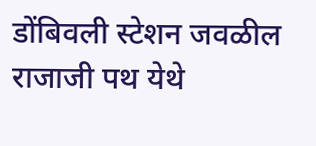डोंबिवली स्टेशन जवळील राजाजी पथ येथे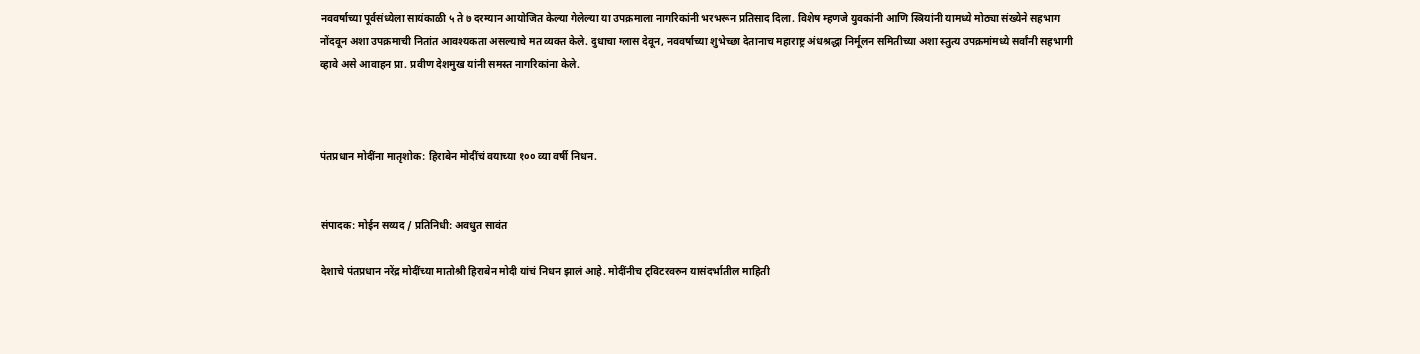नववर्षाच्या पूर्वसंध्येला सायंकाळी ५ ते ७ दरम्यान आयोजित केल्या गेलेल्या या उपक्रमाला नागरिकांनी भरभरून प्रतिसाद दिला. विशेष म्हणजे युवकांनी आणि स्त्रियांनी यामध्ये मोठ्या संख्येने सहभाग नोंदवून अशा उपक्रमाची नितांत आवश्यकता असल्याचे मत व्यक्त केले. दुधाचा ग्लास देवून, नववर्षाच्या शुभेच्छा देतानाच महाराष्ट्र अंधश्रद्धा निर्मूलन समितीच्या अशा स्तुत्य उपक्रमांमध्ये सर्वांनी सहभागी व्हावे असे आवाहन प्रा. प्रवीण देशमुख यांनी समस्त नागरिकांना केले.



पंतप्रधान मोदींना मातृशोक: हिराबेन मोदींचं वयाच्या १०० व्या वर्षी निधन.


संपादक: मोईन सय्यद / प्रतिनिधी: अवधुत सावंत

देशाचे पंतप्रधान नरेंद्र मोदींच्या मातोश्री हिराबेन मोदी यांचं निधन झालं आहे. मोदींनीच ट्विटरवरुन यासंदर्भातील माहिती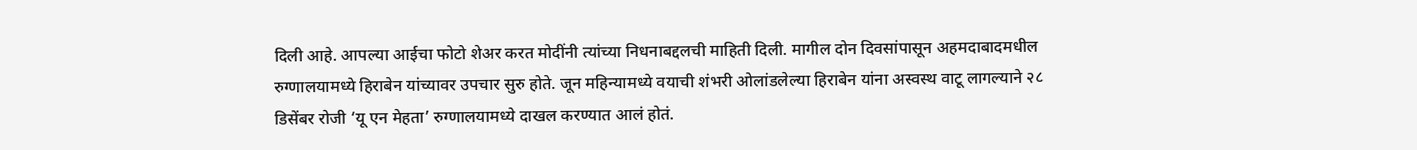दिली आहे. आपल्या आईचा फोटो शेअर करत मोदींनी त्यांच्या निधनाबद्दलची माहिती दिली. मागील दोन दिवसांपासून अहमदाबादमधील रुग्णालयामध्ये हिराबेन यांच्यावर उपचार सुरु होते. जून महिन्यामध्ये वयाची शंभरी ओलांडलेल्या हिराबेन यांना अस्वस्थ वाटू लागल्याने २८ डिसेंबर रोजी ‘यू एन मेहता’ रुग्णालयामध्ये दाखल करण्यात आलं होतं.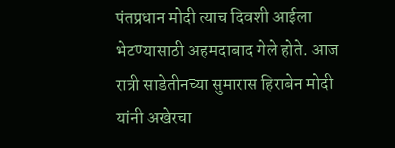पंतप्रधान मोदी त्याच दिवशी आईला भेटण्यासाठी अहमदाबाद गेले होते. आज रात्री साडेतीनच्या सुमारास हिराबेन मोदी यांनी अखेरचा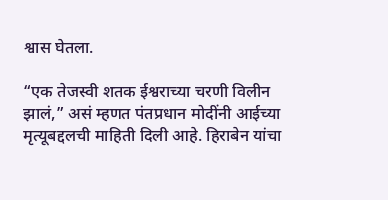श्वास घेतला.

“एक तेजस्वी शतक ईश्वराच्या चरणी विलीन झालं,” असं म्हणत पंतप्रधान मोदींनी आईच्या मृत्यूबद्दलची माहिती दिली आहे. हिराबेन यांचा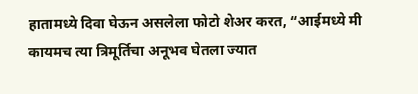हातामध्ये दिवा घेऊन असलेला फोटो शेअर करत, “आईमध्ये मी कायमच त्या त्रिमूर्तिचा अनूभव घेतला ज्यात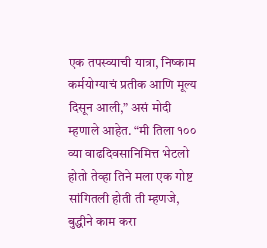एक तपस्व्याची यात्रा, निष्काम कर्मयोग्याचं प्रतीक आणि मूल्य दिसून आली,” असं मोदी म्हणाले आहेत. “मी तिला १०० व्या वाढदिवसानिमित्त भेटलो होतो तेव्हा तिने मला एक गोष्ट सांगितली होती ती म्हणजे, बुद्धीने काम करा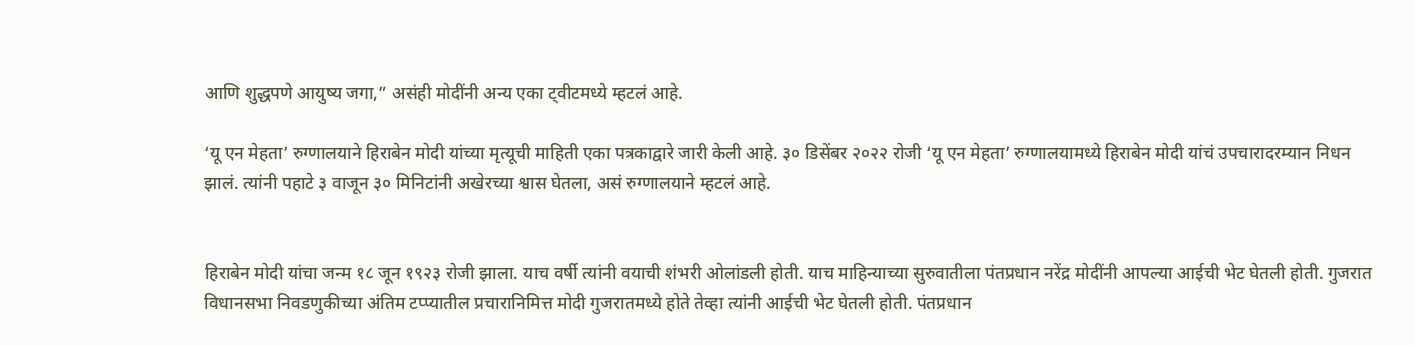आणि शुद्धपणे आयुष्य जगा,” असंही मोदींनी अन्य एका ट्वीटमध्ये म्हटलं आहे.

‘यू एन मेहता’ रुग्णालयाने हिराबेन मोदी यांच्या मृत्यूची माहिती एका पत्रकाद्वारे जारी केली आहे. ३० डिसेंबर २०२२ रोजी ‘यू एन मेहता’ रुग्णालयामध्ये हिराबेन मोदी यांचं उपचारादरम्यान निधन झालं. त्यांनी पहाटे ३ वाजून ३० मिनिटांनी अखेरच्या श्वास घेतला, असं रुग्णालयाने म्हटलं आहे.


हिराबेन मोदी यांचा जन्म १८ जून १९२३ रोजी झाला. याच वर्षी त्यांनी वयाची शंभरी ओलांडली होती. याच माहिन्याच्या सुरुवातीला पंतप्रधान नरेंद्र मोदींनी आपल्या आईची भेट घेतली होती. गुजरात विधानसभा निवडणुकीच्या अंतिम टप्प्यातील प्रचारानिमित्त मोदी गुजरातमध्ये होते तेव्हा त्यांनी आईची भेट घेतली होती. पंतप्रधान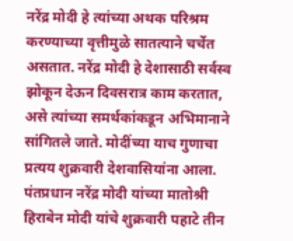नरेंद्र मोदी हे त्यांच्या अथक परिश्रम करण्याच्या वृत्तीमुळे सातत्याने चर्चेत असतात. नरेंद्र मोदी हे देशासाठी सर्वस्व झोकून देऊन दिवसरात्र काम करतात, असे त्यांच्या समर्थकांकडून अभिमानाने सांगितले जाते. मोदींच्या याच गुणाचा प्रत्यय शुक्रवारी देशवासियांना आला. पंतप्रधान नरेंद्र मोदी यांच्या मातोश्री हिराबेन मोदी यांचे शुक्रवारी पहाटे तीन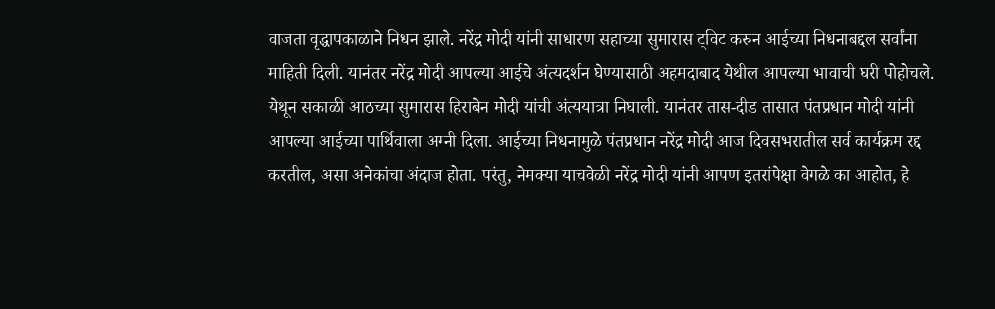वाजता वृद्धापकाळाने निधन झाले. नरेंद्र मोदी यांनी साधारण सहाच्या सुमारास ट्विट करुन आईच्या निधनाबद्दल सर्वांना माहिती दिली. यानंतर नरेंद्र मोदी आपल्या आईचे अंत्यदर्शन घेण्यासाठी अहमदाबाद येथील आपल्या भावाची घरी पोहोचले. येथून सकाळी आठच्या सुमारास हिराबेन मोदी यांची अंत्ययात्रा निघाली. यानंतर तास-दीड तासात पंतप्रधान मोदी यांनी आपल्या आईच्या पार्थिवाला अग्नी दिला. आईच्या निधनामुळे पंतप्रधान नरेंद्र मोदी आज दिवसभरातील सर्व कार्यक्रम रद्द करतील, असा अनेकांचा अंदाज होता. परंतु, नेमक्या याचवेळी नरेंद्र मोदी यांनी आपण इतरांपेक्षा वेगळे का आहोत, हे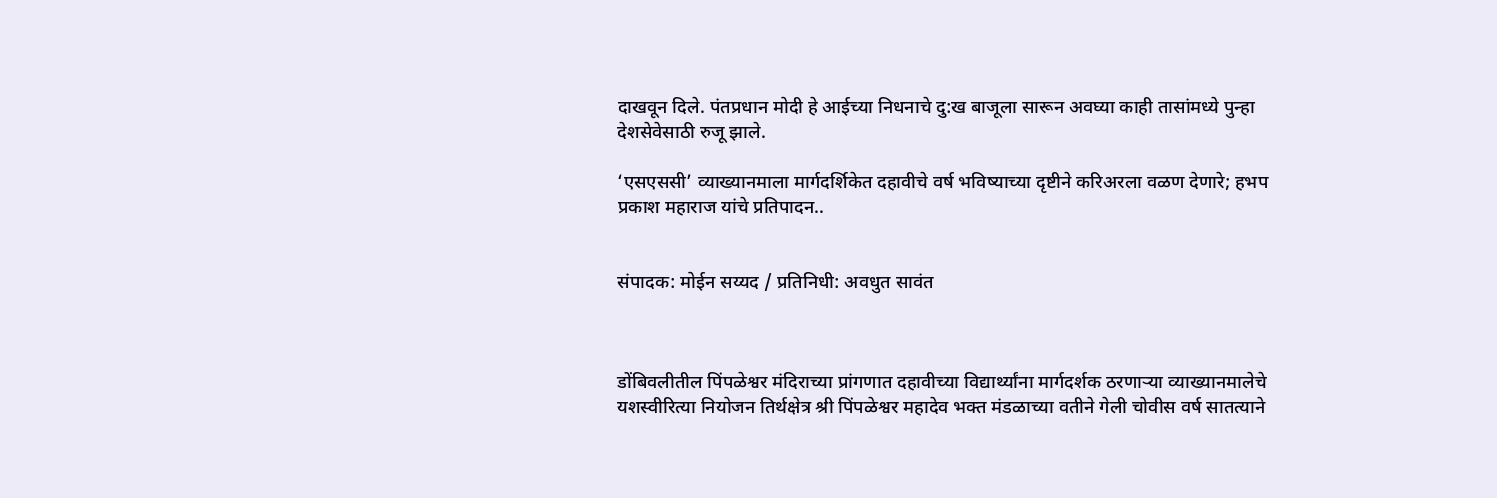दाखवून दिले. पंतप्रधान मोदी हे आईच्या निधनाचे दु:ख बाजूला सारून अवघ्या काही तासांमध्ये पुन्हा देशसेवेसाठी रुजू झाले.

‘एसएससी’ व्याख्यानमाला मार्गदर्शिकेत दहावीचे वर्ष भविष्याच्या दृष्टीने करिअरला वळण देणारे; हभप प्रकाश महाराज यांचे प्रतिपादन..


संपादक: मोईन सय्यद / प्रतिनिधी: अवधुत सावंत



डोंबिवलीतील पिंपळेश्वर मंदिराच्या प्रांगणात दहावीच्या विद्यार्थ्यांना मार्गदर्शक ठरणाऱ्या व्याख्यानमालेचे यशस्वीरित्या नियोजन तिर्थक्षेत्र श्री पिंपळेश्वर महादेव भक्त मंडळाच्या वतीने गेली चोवीस वर्ष सातत्याने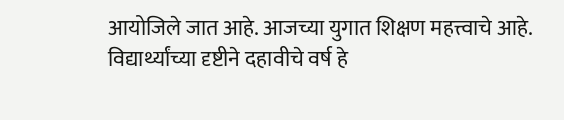आयोजिले जात आहे. आजच्या युगात शिक्षण महत्त्वाचे आहे. विद्यार्थ्यांच्या दृष्टीने दहावीचे वर्ष हे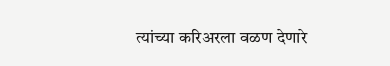त्यांच्या करिअरला वळण देणारे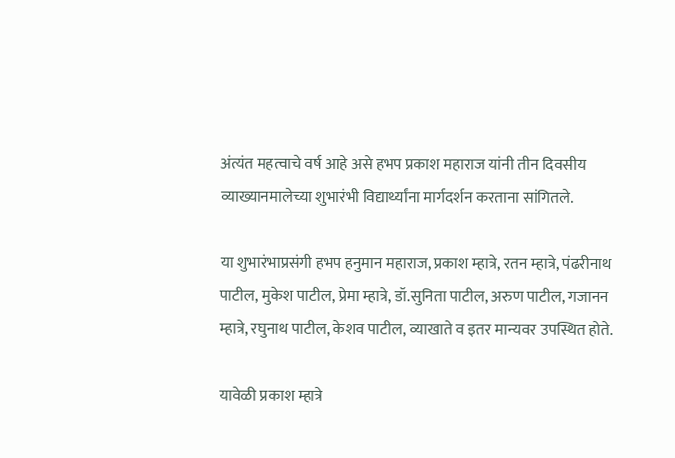अंत्यंत महत्वाचे वर्ष आहे असे हभप प्रकाश महाराज यांनी तीन दिवसीय व्याख्यानमालेच्या शुभारंभी विद्यार्थ्यांना मार्गदर्शन करताना सांगितले.

या शुभारंभाप्रसंगी हभप हनुमान महाराज, प्रकाश म्हात्रे, रतन म्हात्रे, पंढरीनाथ पाटील, मुकेश पाटील, प्रेमा म्हात्रे, डॉ.सुनिता पाटील, अरुण पाटील, गजानन म्हात्रे, रघुनाथ पाटील, केशव पाटील, व्याखाते व इतर मान्यवर उपस्थित होते.

यावेळी प्रकाश म्हात्रे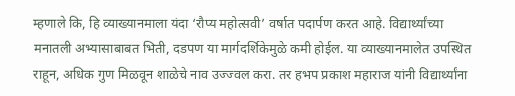म्हणाले कि, हि व्याख्यानमाला यंदा ‘रौप्य महोत्सवी’ वर्षात पदार्पण करत आहे. विद्यार्थ्यांच्या मनातली अभ्यासाबाबत भिती, दडपण या मार्गदर्शिकेमुळे कमी होईल. या व्याख्यानमालेत उपस्थित राहून, अधिक गुण मिळवून शाळेचे नाव उज्ज्वल करा. तर हभप प्रकाश महाराज यांनी विद्यार्थ्यांना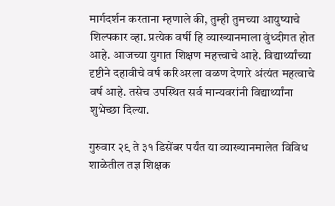मार्गदर्शन करताना म्हणाले की, तुम्ही तुमच्या आयुष्याचे शिल्पकार व्हा. प्रत्येक वर्षी हि व्याख्यानमाला वुंध्दीगत होत आहे. आजच्या युगात शिक्षण महत्त्वाचे आहे. विद्यार्थ्यांच्या दृष्टीने दहावीचे वर्ष करिअरला वळण देणारे अंत्यंत महत्वाचे वर्ष आहे. तसेच उपस्थित सर्व मान्यवरांनी विद्यार्थ्यांना शुभेच्छा दिल्या.

गुरुवार २९ ते ३१ डिसेंबर पर्यंत या व्याख्यानमालेत विविध शाळेतील तज्ञ शिक्षक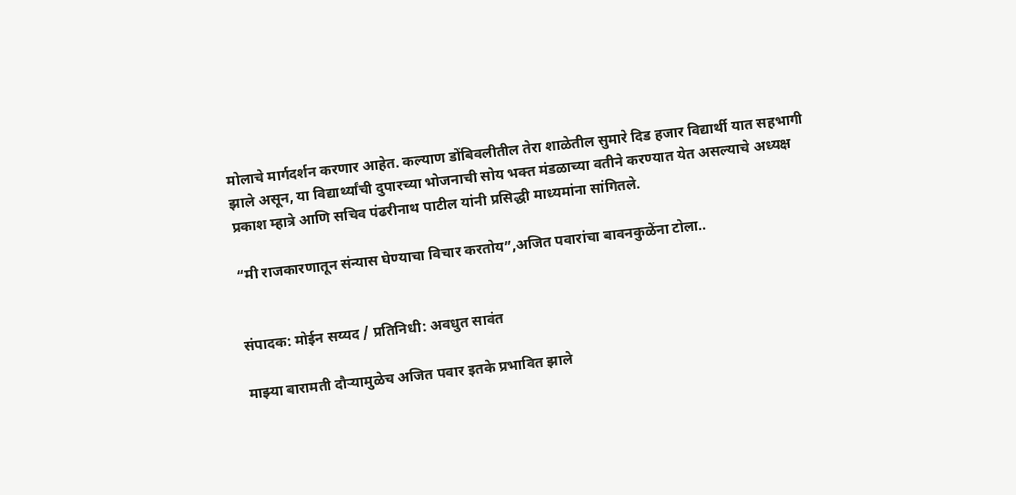मोलाचे मार्गदर्शन करणार आहेत. कल्याण डोंबिवलीतील तेरा शाळेतील सुमारे दिड हजार विद्यार्थी यात सहभागी झाले असून, या विद्यार्थ्यांची दुपारच्या भोजनाची सोय भक्त मंडळाच्या वतीने करण्यात येत असल्याचे अध्यक्ष प्रकाश म्हात्रे आणि सचिव पंढरीनाथ पाटील यांनी प्रसिद्धी माध्यमांना सांगितले.

“मी राजकारणातून संन्यास घेण्याचा विचार करतोय”,अजित पवारांचा बावनकुळेंना टोला..


संपादक: मोईन सय्यद / प्रतिनिधी: अवधुत सावंत

माझ्या बारामती दौऱ्यामुळेच अजित पवार इतके प्रभावित झाले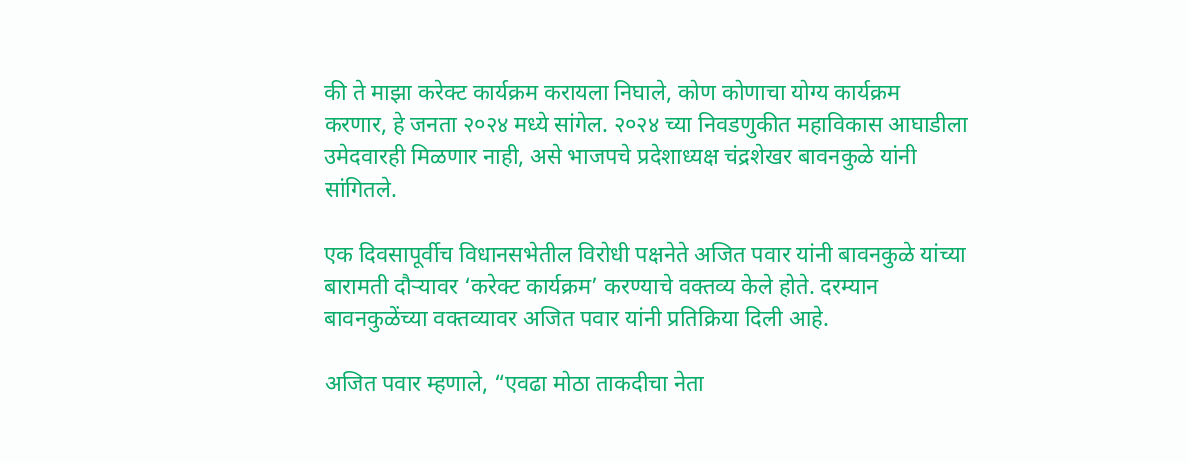की ते माझा करेक्ट कार्यक्रम करायला निघाले, कोण कोणाचा योग्य कार्यक्रम करणार, हे जनता २०२४ मध्ये सांगेल. २०२४ च्या निवडणुकीत महाविकास आघाडीला उमेदवारही मिळणार नाही, असे भाजपचे प्रदेशाध्यक्ष चंद्रशेखर बावनकुळे यांनी सांगितले.

एक दिवसापूर्वीच विधानसभेतील विरोधी पक्षनेते अजित पवार यांनी बावनकुळे यांच्या बारामती दौऱ्यावर ‘करेक्ट कार्यक्रम’ करण्याचे वक्तव्य केले होते. दरम्यान बावनकुळेंच्या वक्तव्यावर अजित पवार यांनी प्रतिक्रिया दिली आहे.

अजित पवार म्हणाले, “एवढा मोठा ताकदीचा नेता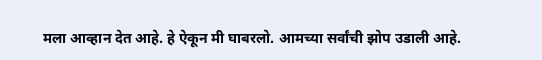मला आव्हान देत आहे. हे ऐकून मी घाबरलो. आमच्या सर्वांची झोप उडाली आहे.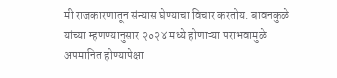मी राजकारणातून संन्यास घेण्याचा विचार करतोय. बावनकुळे यांच्या म्हणण्यानुसार २०२४ मध्ये होणाऱ्या पराभवामुळे अपमानित होण्यापेक्षा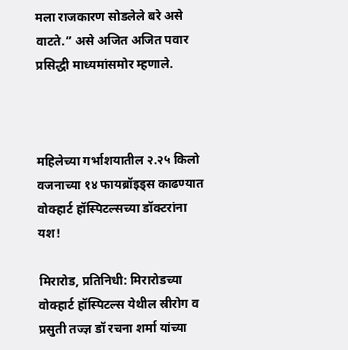मला राजकारण सोडलेले बरे असे वाटते.” असे अजित अजित पवार प्रसिद्धी माध्यमांसमोर म्हणाले.



महिलेच्या गर्भाशयातील २.२५ किलो वजनाच्या १४ फायब्रॉइड्स काढण्यात वोक्हार्ट हॉस्पिटल्सच्या डॉक्टरांना यश!

मिरारोड, प्रतिनिधी: मिरारोडच्या वोक्हार्ट हॉस्पिटल्स येथील स्रीरोग व प्रसुती तज्ज्ञ डॉ रचना शर्मा यांच्या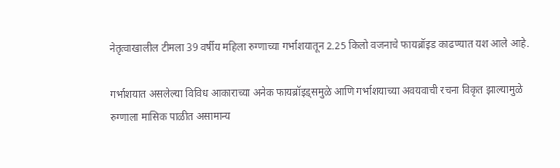नेतृत्वाखालील टीमला 39 वर्षीय महिला रुग्णाच्या गर्भाशयातून 2.25 किलो वजनाचे फायब्रॉइड काढण्यात यश आले आहे.

गर्भाशयात असलेल्या विविध आकाराच्या अनेक फायब्रॉइड्समुळे आणि गर्भाशयाच्या अवयवाची रचना विकृत झाल्यामुळे रुग्णाला मासिक पाळीत असामान्य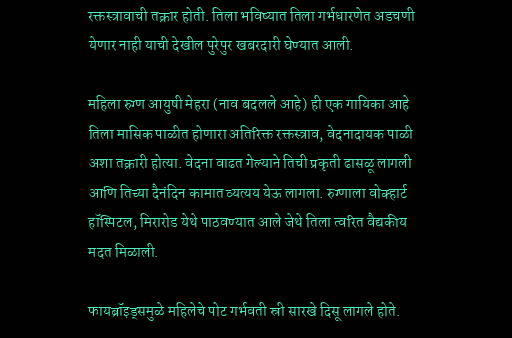रक्तस्त्रावाची तक्रार होती. तिला भविष्यात तिला गर्भधारणेत अडचणी येणार नाही याची देखील पुरेपुर खबरदारी घेण्यात आली.

महिला रुग्ण आयुषी मेहरा (नाव बदलले आहे) ही एक गायिका आहे तिला मासिक पाळीत होणारा अतिरिक्त रक्तस्त्राव, वेदनादायक पाळी अशा तक्रारी होत्या. वेदना वाढत गेल्याने तिची प्रकृती ढासळू लागली आणि तिच्या दैनंदिन कामात व्यत्यय येऊ लागला. रुग्णाला वोक्हार्ट हॉस्पिटल, मिरारोड येथे पाठवण्यात आले जेथे तिला त्वरित वैद्यकीय मदत मिळाली.

फायब्रॉइड्समुळे महिलेचे पोट गर्भवती स्री सारखे दिसू लागले होते.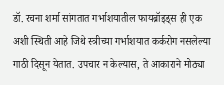डॉ. रचना शर्मा सांगतात गर्भाशयातील फायब्रॉइड्स ही एक अशी स्थिती आहे जिथे स्त्रीच्या गर्भाशयात कर्करोग नसलेल्या गाठी दिसून येतात. उपचार न केल्यास, ते आकाराने मोठ्या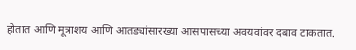होतात आणि मूत्राशय आणि आतड्यांसारख्या आसपासच्या अवयवांवर दबाव टाकतात.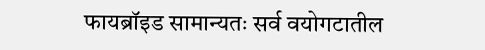फायब्रॉइड सामान्यतः सर्व वयोगटातील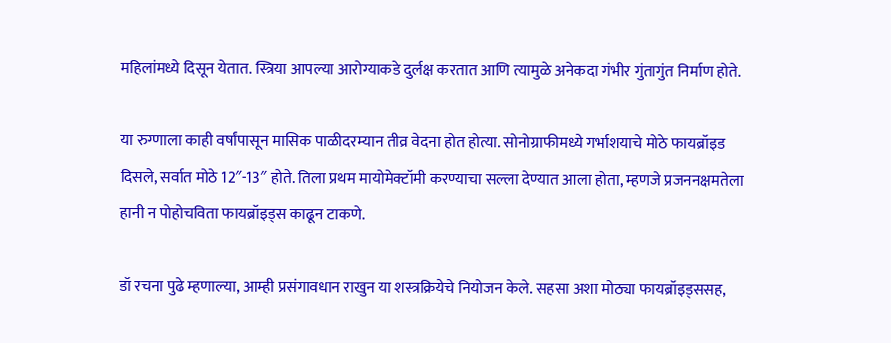महिलांमध्ये दिसून येतात. स्त्रिया आपल्या आरोग्याकडे दुर्लक्ष करतात आणि त्यामुळे अनेकदा गंभीर गुंतागुंत निर्माण होते.

या रुग्णाला काही वर्षांपासून मासिक पाळीदरम्यान तीव्र वेदना होत होत्या. सोनोग्राफीमध्ये गर्भाशयाचे मोठे फायब्रॉइड दिसले, सर्वात मोठे 12″-13″ होते. तिला प्रथम मायोमेक्टॉमी करण्याचा सल्ला देण्यात आला होता, म्हणजे प्रजननक्षमतेला हानी न पोहोचविता फायब्रॉइड्स काढून टाकणे.

डॉ रचना पुढे म्हणाल्या, आम्ही प्रसंगावधान राखुन या शस्त्रक्रियेचे नियोजन केले. सहसा अशा मोठ्या फायब्रॉइड्ससह,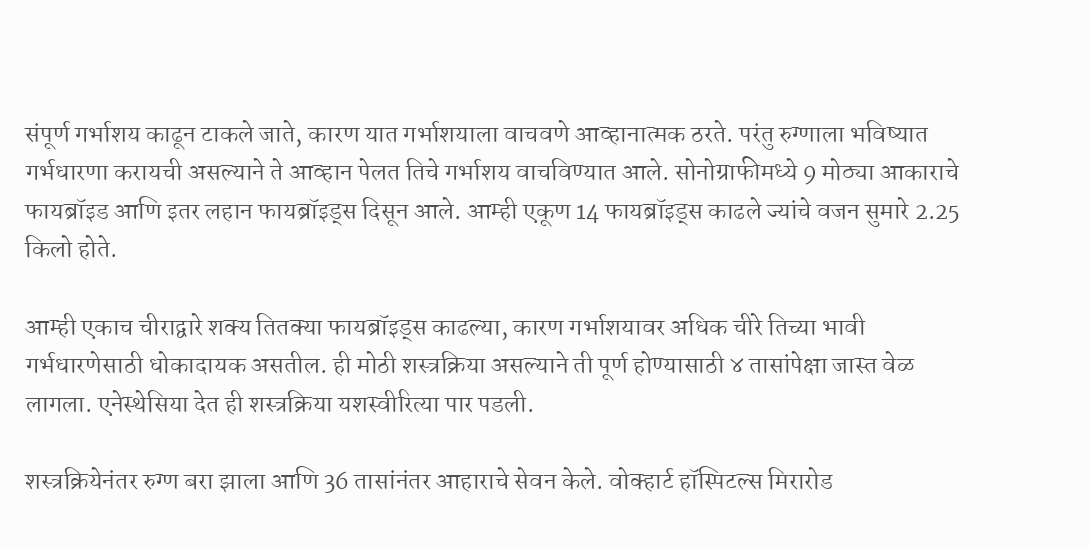संपूर्ण गर्भाशय काढून टाकले जाते, कारण यात गर्भाशयाला वाचवणे आव्हानात्मक ठरते. परंतु रुग्णाला भविष्यात गर्भधारणा करायची असल्याने ते आव्हान पेलत तिचे गर्भाशय वाचविण्यात आले. सोनोग्राफीमध्ये 9 मोठ्या आकाराचे फायब्रॉइड आणि इतर लहान फायब्रॉइड्स दिसून आले. आम्ही एकूण 14 फायब्रॉइड्स काढले ज्यांचे वजन सुमारे 2.25 किलो होते.

आम्ही एकाच चीराद्वारे शक्य तितक्या फायब्रॉइड्स काढल्या, कारण गर्भाशयावर अधिक चीरे तिच्या भावी गर्भधारणेसाठी धोकादायक असतील. ही मोठी शस्त्रक्रिया असल्याने ती पूर्ण होण्यासाठी ४ तासांपेक्षा जास्त वेळ लागला. एनेस्थेसिया देत ही शस्त्रक्रिया यशस्वीरित्या पार पडली.

शस्त्रक्रियेनंतर रुग्ण बरा झाला आणि 36 तासांनंतर आहाराचे सेवन केले. वोक्हार्ट हॉस्पिटल्स मिरारोड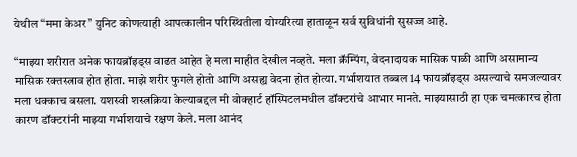येथील “ममा केअर” युनिट कोणत्याही आपत्कालीन परिस्थितीला योग्यरित्या हाताळून सर्व सुविधांनी सुसज्ज आहे.

“माझ्या शरीरात अनेक फायब्रॉइड्स वाढत आहेत हे मला माहीत देखील नव्हते. मला क्रॅम्पिंग, वेदनादायक मासिक पाळी आणि असामान्य मासिक रक्तस्त्राव होत होता. माझे शरीर फुगले होतो आणि असह्य वेदना होत होत्या. गर्भाशयात तब्बल 14 फायब्रॉइड्स असल्याचे समजल्यावर मला धक्काच बसला. यशस्वी शस्त्रक्रिया केल्याबद्दल मी वोक्हार्ट हॉस्पिटलमधील डॉक्टरांचे आभार मानते. माझ्यासाठी हा एक चमत्कारच होता कारण डॉक्टरांनी माझ्या गर्भाशयाचे रक्षण केले. मला आनंद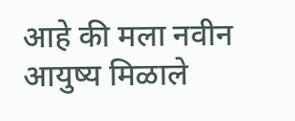आहे की मला नवीन आयुष्य मिळाले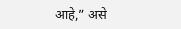आहे,” असे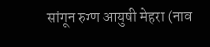सांगून रुग्ण आयुषी मेहरा (नाव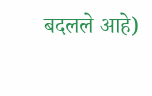बदलले आहे)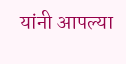यांनी आपल्या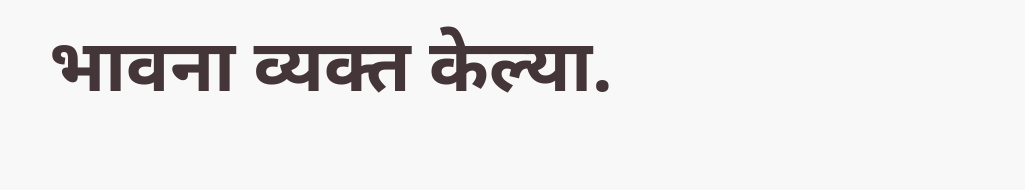भावना व्यक्त केल्या.